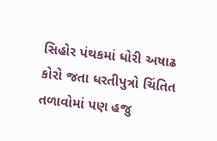સિહોર પંથકમાં ધોરી અષાઢ કોરો જતા ધરતીપુત્રો ચિંતિત તળાવોમાં પણ હજુ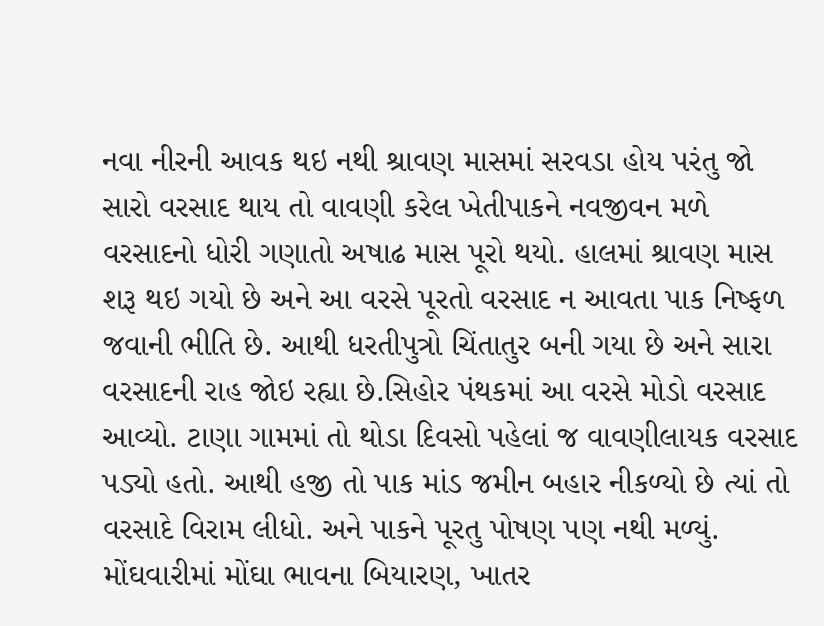નવા નીરની આવક થઇ નથી શ્રાવણ માસમાં સરવડા હોય પરંતુ જો સારો વરસાદ થાય તો વાવણી કરેલ ખેતીપાકને નવજીવન મળે વરસાદનો ધોરી ગણાતો અષાઢ માસ પૂરો થયો. હાલમાં શ્રાવણ માસ શરૂ થઇ ગયો છે અને આ વરસે પૂરતો વરસાદ ન આવતા પાક નિષ્ફળ જવાની ભીતિ છે. આથી ધરતીપુત્રો ચિંતાતુર બની ગયા છે અને સારા વરસાદની રાહ જોઇ રહ્યા છે.સિહોર પંથકમાં આ વરસે મોડો વરસાદ આવ્યો. ટાણા ગામમાં તો થોડા દિવસો પહેલાં જ વાવણીલાયક વરસાદ પડ્યો હતો. આથી હજી તો પાક માંડ જમીન બહાર નીકળ્યો છે ત્યાં તો વરસાદે વિરામ લીધો. અને પાકને પૂરતુ પોષણ પણ નથી મળ્યું. મોંઘવારીમાં મોંઘા ભાવના બિયારણ, ખાતર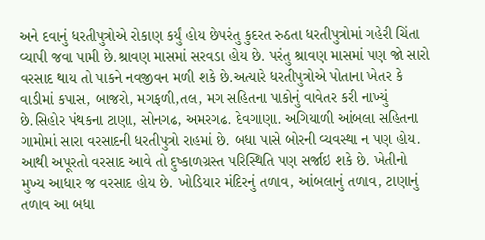અને દવાનું ધરતીપુત્રોએ રોકાણ કર્યું હોય છેપરંતુ કુદરત રુઠતા ધરતીપુત્રોમાં ગહેરી ચિંતા વ્યાપી જવા પામી છે.શ્રાવણ માસમાં સરવડા હોય છે. પરંતુ શ્રાવણ માસમાં પણ જો સારો વરસાદ થાય તો પાકને નવજીવન મળી શકે છે.અત્યારે ધરતીપુત્રોએ પોતાના ખેતર કે વાડીમાં કપાસ, બાજરો, મગફળી,તલ, મગ સહિતના પાકોનું વાવેતર કરી નાખ્યું છે.સિહોર પંથકના ટાણા, સોનગઢ, અમરગઢ. દેવગાણા. અગિયાળી આંબલા સહિતના ગામોમાં સારા વરસાદની ધરતીપુત્રો રાહમાં છે. બધા પાસે બોરની વ્યવસ્થા ન પણ હોય. આથી અપૂરતો વરસાદ આવે તો દુષ્કાળગ્રસ્ત પરિસ્થિતિ પણ સર્જાઇ શકે છે. ખેતીનો મુખ્ય આધાર જ વરસાદ હોય છે. ખોડિયાર મંદિરનું તળાવ, આંબલાનું તળાવ, ટાણાનું તળાવ આ બધા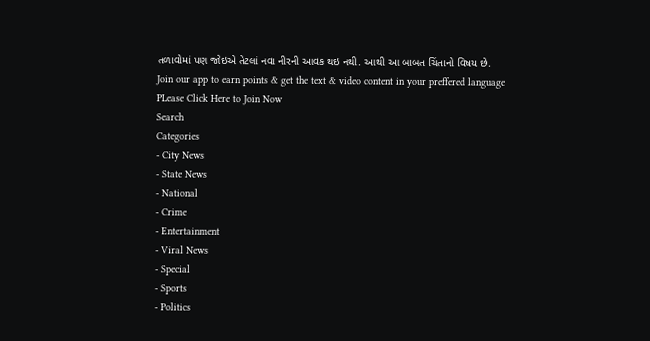તળાવોમાં પણ જોઇએ તેટલાં નવા નીરની આવક થઇ નથી. આથી આ બાબત ચિંતાનો વિષય છે.
Join our app to earn points & get the text & video content in your preffered language
PLease Click Here to Join Now
Search
Categories
- City News
- State News
- National
- Crime
- Entertainment
- Viral News
- Special
- Sports
- Politics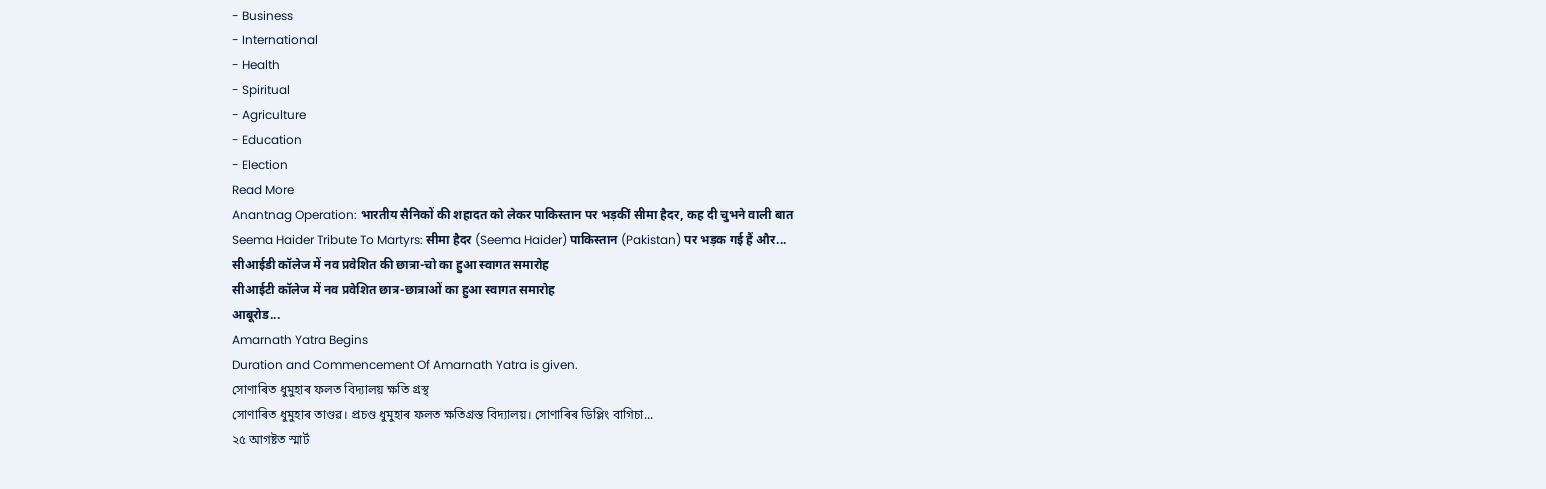- Business
- International
- Health
- Spiritual
- Agriculture
- Education
- Election
Read More
Anantnag Operation: भारतीय सैनिकों की शहादत को लेकर पाकिस्तान पर भड़कीं सीमा हैदर, कह दी चुभने वाली बात
Seema Haider Tribute To Martyrs: सीमा हैदर (Seema Haider) पाकिस्तान (Pakistan) पर भड़क गई हैं और...
सीआईडी कॉलेज में नव प्रवेशित की छात्रा-चो का हुआ स्वागत समारोह
सीआईटी कॉलेज में नव प्रवेशित छात्र-छात्राओं का हुआ स्वागत समारोह
आबूरोड...
Amarnath Yatra Begins
Duration and Commencement Of Amarnath Yatra is given.
সোণাৰিত ধুমুহাৰ ফলত বিদ্যালয় ক্ষতি গ্ৰস্থ
সোণাৰিত ধুমুহাৰ তাণ্ডৱ। প্ৰচণ্ড ধুমুহাৰ ফলত ক্ষতিগ্ৰস্ত বিদ্যালয়। সোণাৰিৰ ডিপ্লিং বাগিচা...
২৫ আগষ্টত স্মাৰ্ট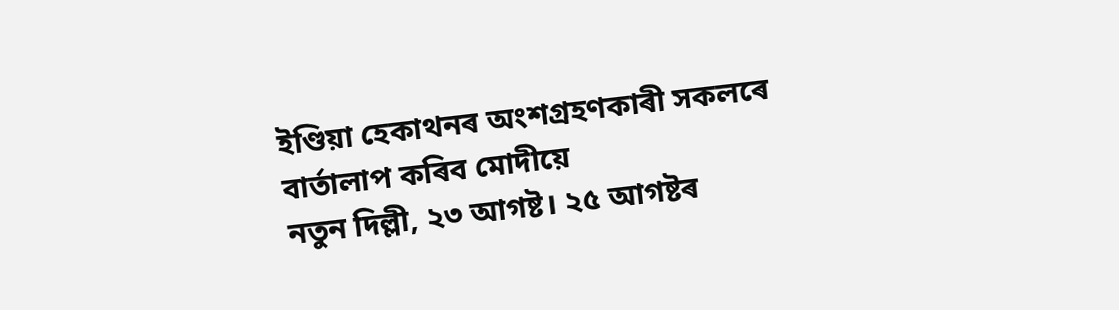ইণ্ডিয়া হেকাথনৰ অংশগ্ৰহণকাৰী সকলৰে বাৰ্তালাপ কৰিব মোদীয়ে
নতুন দিল্লী, ২৩ আগষ্ট। ২৫ আগষ্টৰ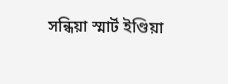সন্ধিয়া স্মাৰ্ট ইণ্ডিয়া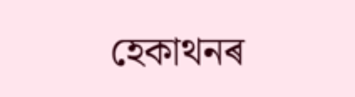হেকাথনৰ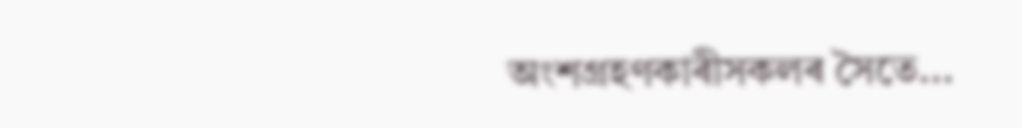অংশগ্ৰহণকাৰীসকলৰ সৈতে...